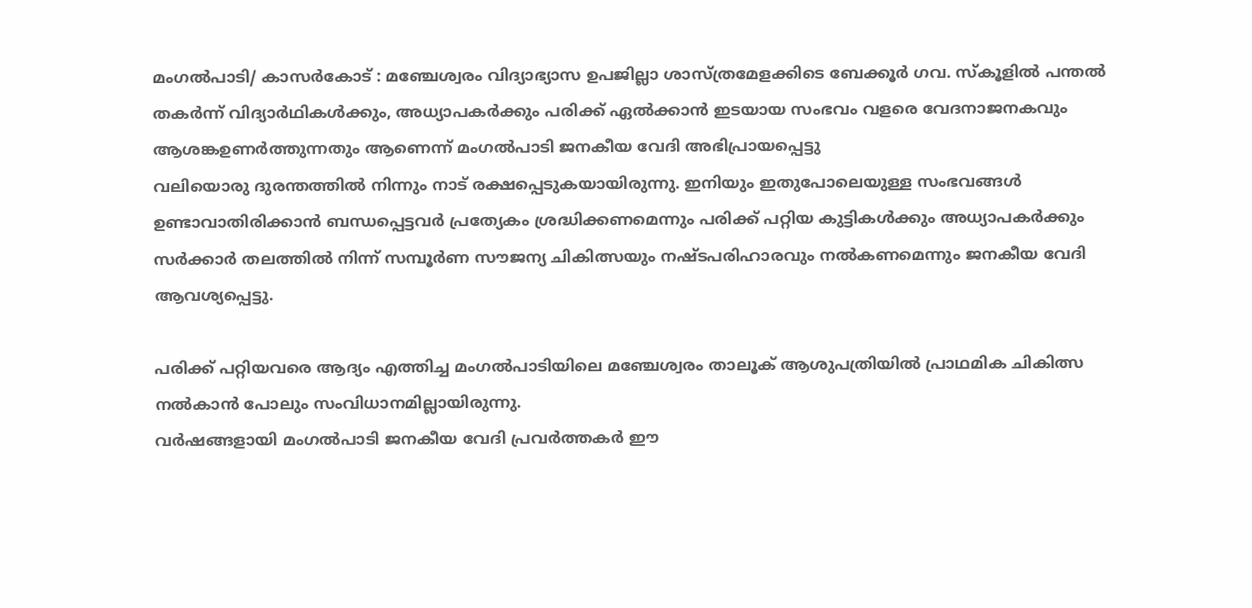മംഗൽപാടി/ കാസർകോട് : മഞ്ചേശ്വരം വിദ്യാഭ്യാസ ഉപജില്ലാ ശാസ്ത്രമേളക്കിടെ ബേക്കൂർ ഗവ. സ്കൂളിൽ പന്തൽ തകർന്ന് വിദ്യാർഥികൾക്കും, അധ്യാപകർക്കും പരിക്ക് ഏൽക്കാൻ ഇടയായ സംഭവം വളരെ വേദനാജനകവും ആശങ്കഉണർത്തുന്നതും ആണെന്ന് മംഗൽപാടി ജനകീയ വേദി അഭിപ്രായപ്പെട്ടു
വലിയൊരു ദുരന്തത്തിൽ നിന്നും നാട് രക്ഷപ്പെടുകയായിരുന്നു. ഇനിയും ഇതുപോലെയുള്ള സംഭവങ്ങൾ ഉണ്ടാവാതിരിക്കാൻ ബന്ധപ്പെട്ടവർ പ്രത്യേകം ശ്രദ്ധിക്കണമെന്നും പരിക്ക് പറ്റിയ കുട്ടികൾക്കും അധ്യാപകർക്കും സർക്കാർ തലത്തിൽ നിന്ന് സമ്പൂർണ സൗജന്യ ചികിത്സയും നഷ്ടപരിഹാരവും നൽകണമെന്നും ജനകീയ വേദി ആവശ്യപ്പെട്ടു.

പരിക്ക് പറ്റിയവരെ ആദ്യം എത്തിച്ച മംഗൽപാടിയിലെ മഞ്ചേശ്വരം താലൂക് ആശുപത്രിയിൽ പ്രാഥമിക ചികിത്സ നൽകാൻ പോലും സംവിധാനമില്ലായിരുന്നു.
വർഷങ്ങളായി മംഗൽപാടി ജനകീയ വേദി പ്രവർത്തകർ ഈ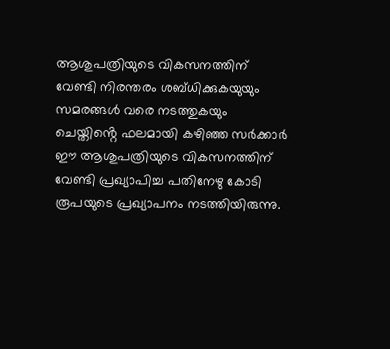ആശുപത്രിയുടെ വികസനത്തിന് വേണ്ടി നിരന്തരം ശബ്ധിക്കുകയുയും സമരങ്ങൾ വരെ നടത്തുകയും ചെയ്തിൻ്റെ ഫലമായി കഴിഞ്ഞ സർക്കാർ ഈ ആശുപത്രിയുടെ വികസനത്തിന് വേണ്ടി പ്രഖ്യാപിച്ച പതിനേഴു കോടി രൂപയുടെ പ്രഖ്യാപനം നടത്തിയിരുന്നു.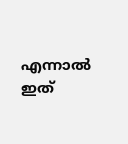എന്നാൽ ഇത്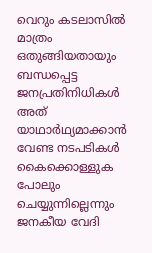വെറും കടലാസിൽ മാത്രം ഒതുങ്ങിയതായും ബന്ധപ്പെട്ട ജനപ്രതിനിധികൾ അത് യാഥാർഥ്യമാക്കാൻ വേണ്ട നടപടികൾ കൈക്കൊള്ളുക പോലും ചെയ്യുന്നില്ലെന്നും ജനകീയ വേദി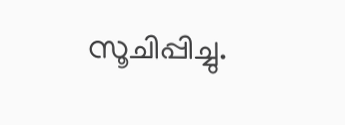സൂചിപ്പിച്ചു.